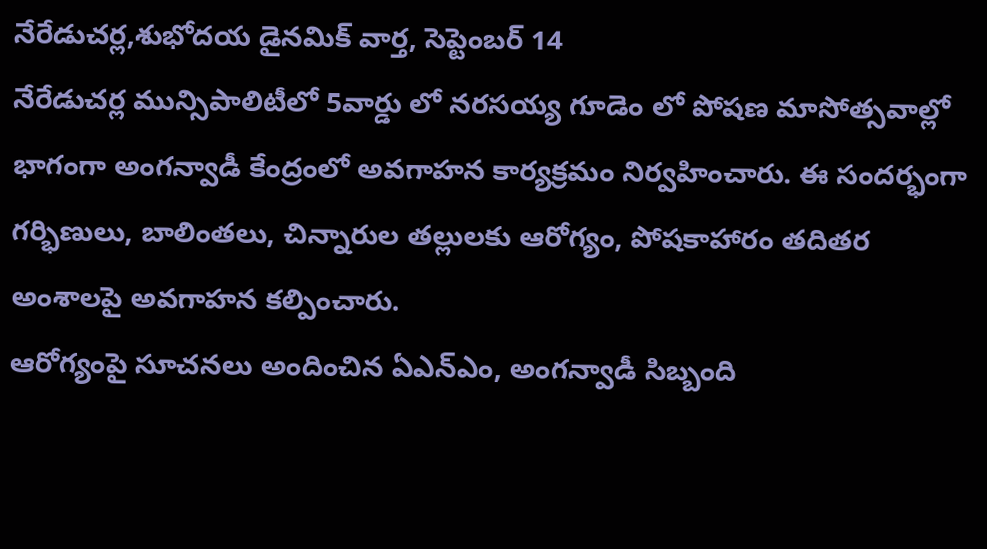నేరేడుచర్ల,శుభోదయ డైనమిక్ వార్త, సెప్టెంబర్ 14
నేరేడుచర్ల మున్సిపాలిటీలో 5వార్డు లో నరసయ్య గూడెం లో పోషణ మాసోత్సవాల్లో భాగంగా అంగన్వాడీ కేంద్రంలో అవగాహన కార్యక్రమం నిర్వహించారు. ఈ సందర్భంగా గర్భిణులు, బాలింతలు, చిన్నారుల తల్లులకు ఆరోగ్యం, పోషకాహారం తదితర అంశాలపై అవగాహన కల్పించారు.
ఆరోగ్యంపై సూచనలు అందించిన ఏఎన్ఎం, అంగన్వాడీ సిబ్బంది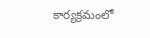కార్యక్రమంలో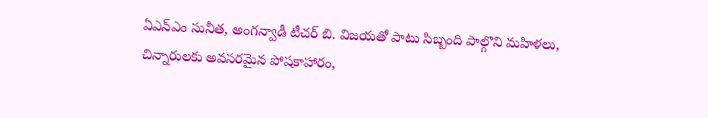ఏఎన్ఎం సునీత, అంగన్వాడీ టీచర్ బి. విజయతో పాటు సిబ్బంది పాల్గొని మహిళలు, చిన్నారులకు అవసరమైన పోషకాహారం,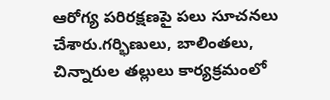ఆరోగ్య పరిరక్షణపై పలు సూచనలు చేశారు.గర్భిణులు, బాలింతలు, చిన్నారుల తల్లులు కార్యక్రమంలో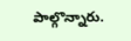పాల్గొన్నారు.